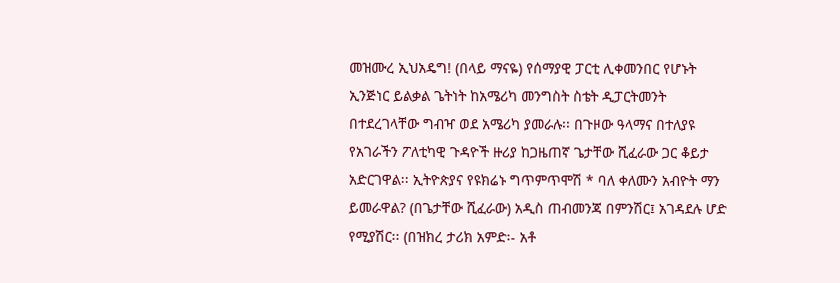መዝሙረ ኢህአዴግ! (በላይ ማናዬ) የሰማያዊ ፓርቲ ሊቀመንበር የሆኑት ኢንጅነር ይልቃል ጌትነት ከአሜሪካ መንግስት ስቴት ዲፓርትመንት በተደረገላቸው ግብዣ ወደ አሜሪካ ያመራሉ፡፡ በጉዞው ዓላማና በተለያዩ የአገራችን ፖለቲካዊ ጉዳዮች ዙሪያ ከጋዜጠኛ ጌታቸው ሺፈራው ጋር ቆይታ አድርገዋል፡፡ ኢትዮጵያና የዩክሬኑ ግጥምጥሞሽ * ባለ ቀለሙን አብዮት ማን ይመራዋል? (በጌታቸው ሺፈራው) አዲስ ጠብመንጃ በምንሽር፤ አገዳደሉ ሆድ የሚያሽር፡፡ (በዝክረ ታሪክ አምድ፡- አቶ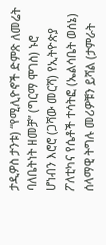ታዲዎስ ታንቱ) “የሚሊዮኖች ድምጽ ለመሬት ባለቤትነት ዘመቻ” (ግርማ ሞገስ) ኑሮ ሆነብን እሮሮ (ጋሻው መርሻ) የኢትዮጵያ ፖለቲካና የሴቶች ተሳትፎ (ኤልሳቤት ወሰኔ) ሰላማዊ ትግሉ መሪዎቹን ይሻል (ታምራት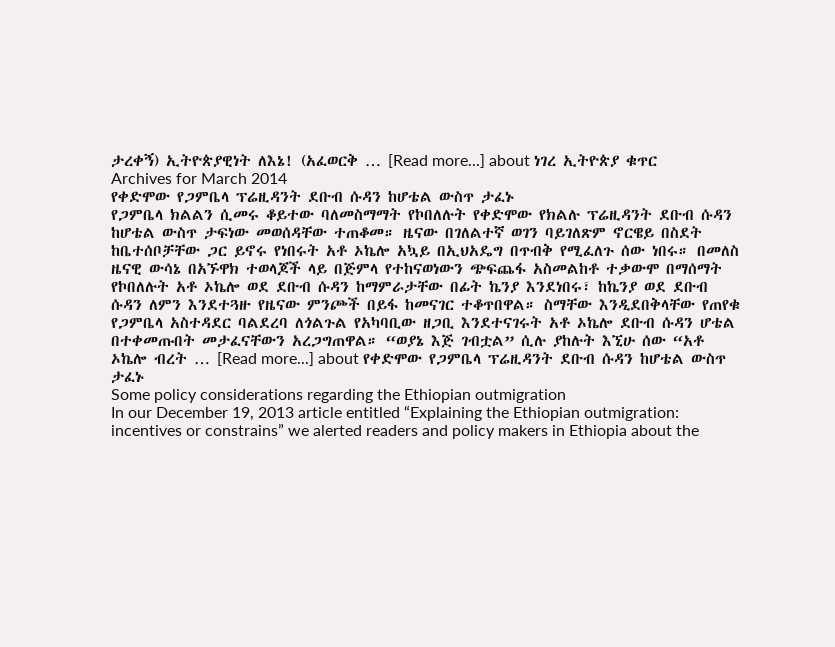ታረቀኝ) ኢትዮጵያዊነት ለእኔ! (አፈወርቅ … [Read more...] about ነገረ ኢትዮጵያ ቁጥር
Archives for March 2014
የቀድሞው የጋምቤላ ፕሬዚዳንት ደቡብ ሱዳን ከሆቴል ውስጥ ታፈኑ
የጋምቤላ ክልልን ሲመሩ ቆይተው ባለመስማማት የኮበለሉት የቀድሞው የክልሉ ፕሬዚዳንት ደቡብ ሱዳን ከሆቴል ውስጥ ታፍነው መወሰዳቸው ተጠቆመ። ዜናው በገለልተኛ ወገን ባይገለጽም ኖርዌይ በስደት ከቤተሰቦቻቸው ጋር ይኖሩ የነበሩት አቶ ኦኬሎ አኳይ በኢህአዴግ በጥብቅ የሚፈለጉ ሰው ነበሩ። በመለስ ዜናዊ ውሳኔ በአኙዋክ ተወላጆች ላይ በጅምላ የተከናወነውን ጭፍጨፋ አስመልከቶ ተቃውሞ በማሰማት የኮበለሉት አቶ ኦኬሎ ወደ ደቡብ ሱዳን ከማምራታቸው በፊት ኬንያ እንደነበሩ፣ ከኬንያ ወደ ደቡብ ሱዳን ለምን እንደተጓዙ የዜናው ምንጮች በይፋ ከመናገር ተቆጥበዋል። ስማቸው እንዲደበቅላቸው የጠየቁ የጋምቤላ አስተዳደር ባልደረባ ለጎልጉል የአካባቢው ዘጋቢ እንደተናገሩት አቶ ኦኬሎ ደቡብ ሱዳን ሆቴል በተቀመጡበት መታፈናቸውን አረጋግጠዋል። “ወያኔ እጅ ገብቷል” ሲሉ ያከሉት እኚሁ ሰው “አቶ ኦኬሎ ብረት … [Read more...] about የቀድሞው የጋምቤላ ፕሬዚዳንት ደቡብ ሱዳን ከሆቴል ውስጥ ታፈኑ
Some policy considerations regarding the Ethiopian outmigration
In our December 19, 2013 article entitled “Explaining the Ethiopian outmigration: incentives or constrains” we alerted readers and policy makers in Ethiopia about the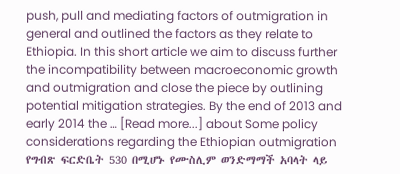push, pull and mediating factors of outmigration in general and outlined the factors as they relate to Ethiopia. In this short article we aim to discuss further the incompatibility between macroeconomic growth and outmigration and close the piece by outlining potential mitigation strategies. By the end of 2013 and early 2014 the … [Read more...] about Some policy considerations regarding the Ethiopian outmigration
የግብጽ ፍርድቤት 530 በሚሆኑ የሙስሊም ወንድማማች አባላት ላይ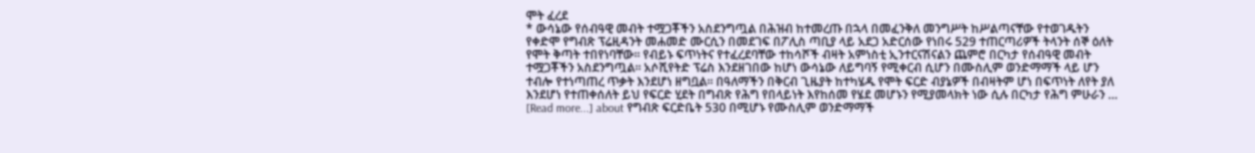ሞት ፈረደ
* ውሳኔው የሰብዓዊ መብት ተሟጋቾችን አስደንግጧል በሕዝብ ከተመረጡ በኋላ በመፈንቅለ መንግሥት ከሥልጣናቸው የተወገዱትን የቀድሞ የግብጽ ፕሬዚዳንት መሐመድ ሙርሲን በመደገፍ በፖሊስ ጣቢያ ላይ አደጋ አድርሰው የነበሩ 529 ተጠርጣሪዎች ትላንት ሰኞ ዕለት የሞት ቅጣት ተበየነባቸው፡፡ የብይኑ ፍጥነትና የተፈረደባቸው ተከሳሾች ብዛት አምነስቲ ኢንተርናሽናልን ጨምሮ በርካታ የሰብዓዊ መብት ተሟጋቾችን አስደንግጧል፡፡ አሶሺየትድ ፕሬስ እንደዘገበው ከሆነ ውሳኔው ለይግባኝ የሚቀርብ ሲሆን በሙስሊም ወንድማማች ላይ ሆን ተብሎ የተነጣጠረ ጥቃት እንደሆነ ዘግቧል፡፡ በዓለማችን በቅርብ ጊዜያት ከተካሄዱ የሞት ፍርድ ብያኔዎች በብዛትም ሆነ በፍጥነት ለየት ያለ እንደሆነ የተጠቀሰለት ይህ የፍርድ ሂደት በግብጽ የሕግ የበላይነት እየከሰመ የሄደ መሆኑን የሚያመላክት ነው ሲሉ በርካታ የሕግ ምሁራን … [Read more...] about የግብጽ ፍርድቤት 530 በሚሆኑ የሙስሊም ወንድማማች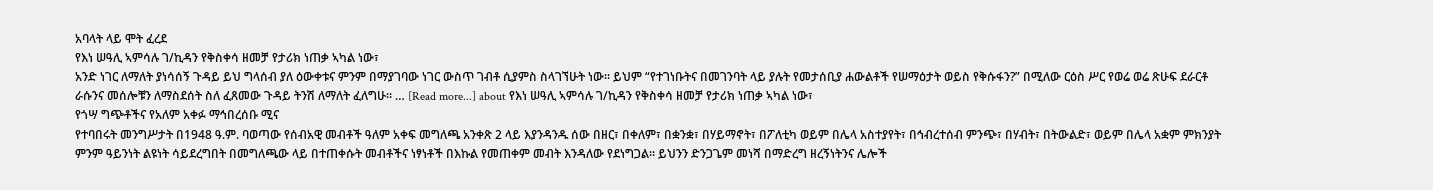አባላት ላይ ሞት ፈረደ
የእነ ሠዓሊ ኣምሳሉ ገ/ኪዳን የቅስቀሳ ዘመቻ የታሪክ ነጠቃ ኣካል ነው፣
አንድ ነገር ለማለት ያነሳሰኝ ጉዳይ ይህ ግላሰብ ያለ ዕውቀቱና ምንም በማያገባው ነገር ውስጥ ገብቶ ሲያምስ ስላገኘሁት ነው። ይህም “የተገነቡትና በመገንባት ላይ ያሉት የመታሰቢያ ሐውልቶች የሠማዕታት ወይስ የቅሱፋን?” በሚለው ርዕስ ሥር የወሬ ወሬ ጽሁፍ ደራርቶ ራሱንና መሰሎቹን ለማስደሰት ስለ ፈጸመው ጉዳይ ትንሽ ለማለት ፈለግሁ። … [Read more...] about የእነ ሠዓሊ ኣምሳሉ ገ/ኪዳን የቅስቀሳ ዘመቻ የታሪክ ነጠቃ ኣካል ነው፣
የጎሣ ግጭቶችና የአለም አቀፉ ማኅበረሰቡ ሚና
የተባበሩት መንግሥታት በ1948 ዓ.ም. ባወጣው የሰብአዊ መብቶች ዓለም አቀፍ መግለጫ አንቀጽ 2 ላይ እያንዳንዱ ሰው በዘር፣ በቀለም፣ በቋንቋ፣ በሃይማኖት፣ በፖለቲካ ወይም በሌላ አስተያየት፣ በኅብረተሰብ ምንጭ፣ በሃብት፣ በትውልድ፣ ወይም በሌላ አቋም ምክንያት ምንም ዓይንነት ልዩነት ሳይደረግበት በመግለጫው ላይ በተጠቀሱት መብቶችና ነፃነቶች በእኩል የመጠቀም መብት እንዳለው የደነግጋል። ይህንን ድንጋጌም መነሻ በማድረግ ዘረኝነትንና ሌሎች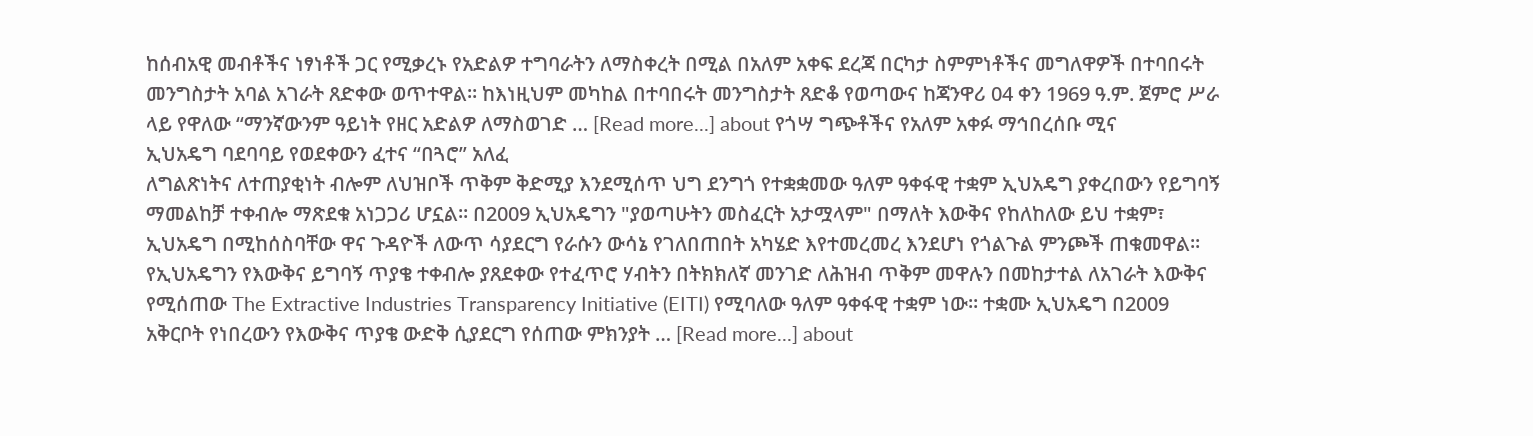ከሰብአዊ መብቶችና ነፃነቶች ጋር የሚቃረኑ የአድልዎ ተግባራትን ለማስቀረት በሚል በአለም አቀፍ ደረጃ በርካታ ስምምነቶችና መግለዋዎች በተባበሩት መንግስታት አባል አገራት ጸድቀው ወጥተዋል። ከእነዚህም መካከል በተባበሩት መንግስታት ጸድቆ የወጣውና ከጃንዋሪ 04 ቀን 1969 ዓ.ም. ጀምሮ ሥራ ላይ የዋለው “ማንኛውንም ዓይነት የዘር አድልዎ ለማስወገድ … [Read more...] about የጎሣ ግጭቶችና የአለም አቀፉ ማኅበረሰቡ ሚና
ኢህአዴግ ባደባባይ የወደቀውን ፈተና “በጓሮ” አለፈ
ለግልጽነትና ለተጠያቂነት ብሎም ለህዝቦች ጥቅም ቅድሚያ እንደሚሰጥ ህግ ደንግጎ የተቋቋመው ዓለም ዓቀፋዊ ተቋም ኢህአዴግ ያቀረበውን የይግባኝ ማመልከቻ ተቀብሎ ማጽደቁ አነጋጋሪ ሆኗል። በ2009 ኢህአዴግን "ያወጣሁትን መስፈርት አታሟላም" በማለት እውቅና የከለከለው ይህ ተቋም፣ ኢህአዴግ በሚከሰስባቸው ዋና ጉዳዮች ለውጥ ሳያደርግ የራሱን ውሳኔ የገለበጠበት አካሄድ እየተመረመረ እንደሆነ የጎልጉል ምንጮች ጠቁመዋል። የኢህአዴግን የእውቅና ይግባኝ ጥያቄ ተቀብሎ ያጸደቀው የተፈጥሮ ሃብትን በትክክለኛ መንገድ ለሕዝብ ጥቅም መዋሉን በመከታተል ለአገራት እውቅና የሚሰጠው The Extractive Industries Transparency Initiative (EITI) የሚባለው ዓለም ዓቀፋዊ ተቋም ነው። ተቋሙ ኢህአዴግ በ2009 አቅርቦት የነበረውን የእውቅና ጥያቄ ውድቅ ሲያደርግ የሰጠው ምክንያት … [Read more...] about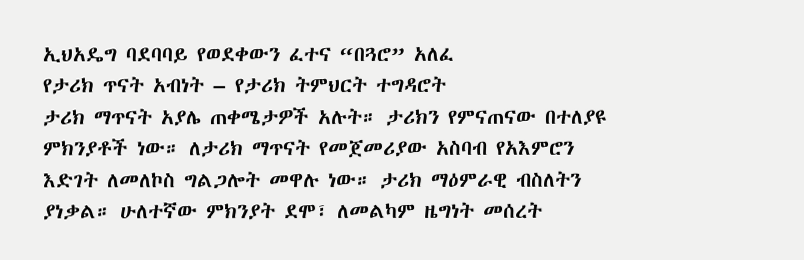ኢህአዴግ ባደባባይ የወደቀውን ፈተና “በጓሮ” አለፈ
የታሪክ ጥናት አብነት – የታሪክ ትምህርት ተግዳሮት
ታሪክ ማጥናት አያሌ ጠቀሜታዎች አሉት። ታሪክን የምናጠናው በተለያዩ ምክንያቶች ነው። ለታሪክ ማጥናት የመጀመሪያው አስባብ የአእምሮን እድገት ለመለኮስ ግልጋሎት መዋሉ ነው። ታሪክ ማዕምራዊ ብስለትን ያነቃል። ሁለተኛው ምክንያት ደሞ፣ ለመልካም ዜግነት መሰረት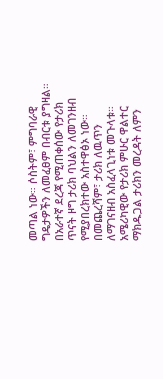መጣል ነው። ሶስትም፣ ምግባራዊ ግዴታዎችን ለመፈፀም በብርቱ ያግዛል። በአራተኛ ደረጃ የሚጠቀሰው የታሪክ ጥናት ዞግ ታሪክ ባህልን ለመገንዘብ የሚያበረክተው አስተዋፅኦ ነው። በመጨረሻም፣ ታሪክ ለዉጥን ለማገናዘብ አስፈላጊነቱ መጉላቱ። አሜሪካዊው የታሪክ ምሁር ዋልተር ማክዱጋል ታሪክን መረዳት ለምን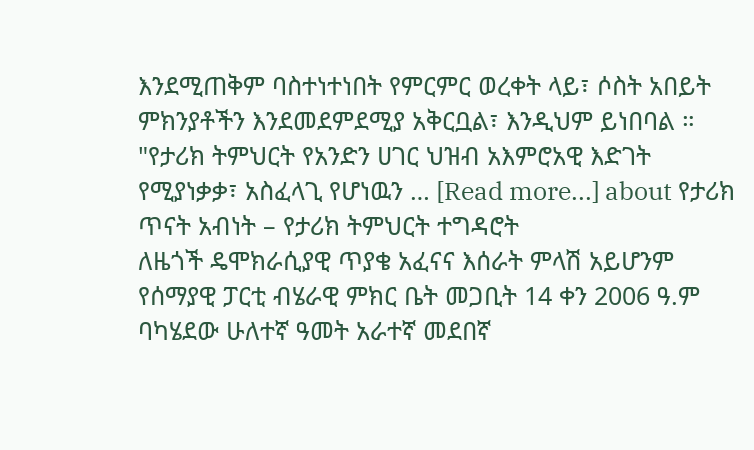እንደሚጠቅም ባስተነተነበት የምርምር ወረቀት ላይ፣ ሶስት አበይት ምክንያቶችን እንደመደምደሚያ አቅርቧል፣ እንዲህም ይነበባል ። "የታሪክ ትምህርት የአንድን ሀገር ህዝብ አእምሮአዊ እድገት የሚያነቃቃ፣ አስፈላጊ የሆነዉን … [Read more...] about የታሪክ ጥናት አብነት – የታሪክ ትምህርት ተግዳሮት
ለዜጎች ዴሞክራሲያዊ ጥያቄ አፈናና እሰራት ምላሽ አይሆንም
የሰማያዊ ፓርቲ ብሄራዊ ምክር ቤት መጋቢት 14 ቀን 2006 ዓ.ም ባካሄደው ሁለተኛ ዓመት አራተኛ መደበኛ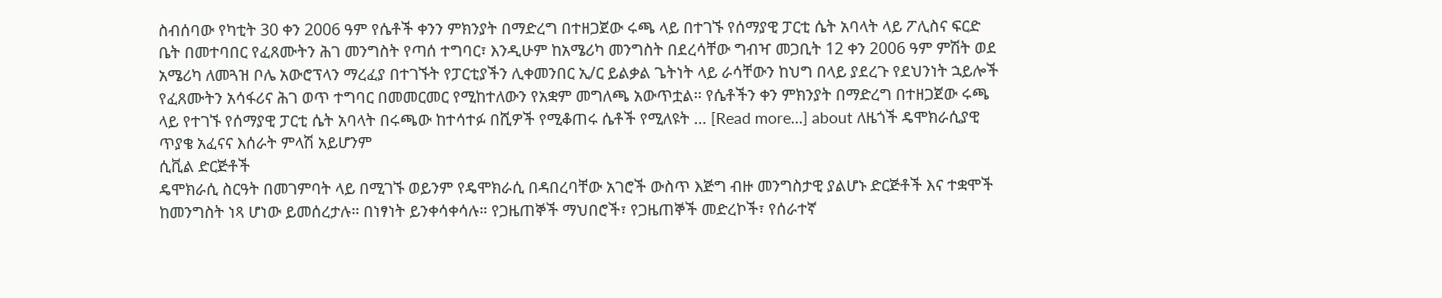ስብሰባው የካቲት 30 ቀን 2006 ዓም የሴቶች ቀንን ምክንያት በማድረግ በተዘጋጀው ሩጫ ላይ በተገኙ የሰማያዊ ፓርቲ ሴት አባላት ላይ ፖሊስና ፍርድ ቤት በመተባበር የፈጸሙትን ሕገ መንግስት የጣሰ ተግባር፣ እንዲሁም ከአሜሪካ መንግስት በደረሳቸው ግብዣ መጋቢት 12 ቀን 2006 ዓም ምሽት ወደ አሜሪካ ለመጓዝ ቦሌ አውሮፕላን ማረፈያ በተገኙት የፓርቲያችን ሊቀመንበር ኢ/ር ይልቃል ጌትነት ላይ ራሳቸውን ከህግ በላይ ያደረጉ የደህንነት ኋይሎች የፈጸሙትን አሳፋሪና ሕገ ወጥ ተግባር በመመርመር የሚከተለውን የአቋም መግለጫ አውጥቷል፡፡ የሴቶችን ቀን ምክንያት በማድረግ በተዘጋጀው ሩጫ ላይ የተገኙ የሰማያዊ ፓርቲ ሴት አባላት በሩጫው ከተሳተፉ በሺዎች የሚቆጠሩ ሴቶች የሚለዩት … [Read more...] about ለዜጎች ዴሞክራሲያዊ ጥያቄ አፈናና እሰራት ምላሽ አይሆንም
ሲቪል ድርጅቶች
ዴሞክራሲ ስርዓት በመገምባት ላይ በሚገኙ ወይንም የዴሞክራሲ በዳበረባቸው አገሮች ውስጥ እጅግ ብዙ መንግስታዊ ያልሆኑ ድርጅቶች እና ተቋሞች ከመንግስት ነጻ ሆነው ይመሰረታሉ። በነፃነት ይንቀሳቀሳሉ። የጋዜጠኞች ማህበሮች፣ የጋዜጠኞች መድረኮች፣ የሰራተኛ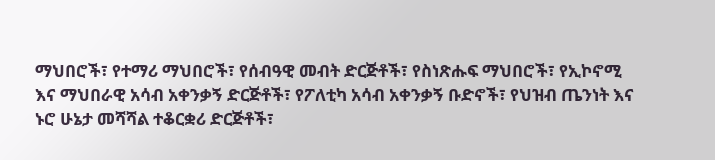ማህበሮች፣ የተማሪ ማህበሮች፣ የሰብዓዊ መብት ድርጅቶች፣ የስነጽሑፍ ማህበሮች፣ የኢኮኖሚ እና ማህበራዊ አሳብ አቀንቃኝ ድርጅቶች፣ የፖለቲካ አሳብ አቀንቃኝ ቡድኖች፣ የህዝብ ጤንነት እና ኑሮ ሁኔታ መሻሻል ተቆርቋሪ ድርጅቶች፣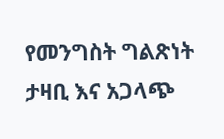የመንግስት ግልጽነት ታዛቢ እና አጋላጭ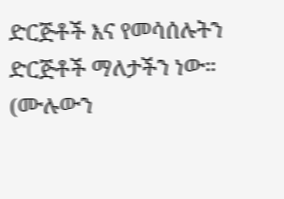ድርጅቶች እና የመሳሰሉትን ድርጅቶች ማለታችን ነው። (ሙሉውን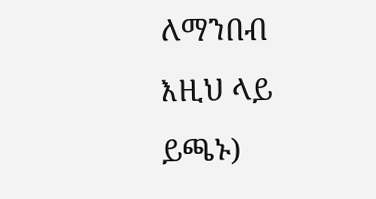ለማንበብ እዚህ ላይ ይጫኑ)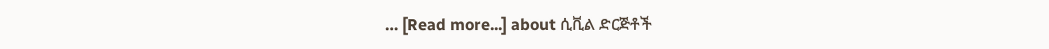… [Read more...] about ሲቪል ድርጅቶች